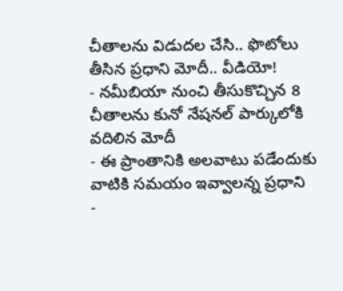చీతాలను విడుదల చేసి.. ఫొటోలు తీసిన ప్రధాని మోదీ.. వీడియో!
- నమీబియా నుంచి తీసుకొచ్చిన 8 చీతాలను కునో నేషనల్ పార్కులోకి వదిలిన మోదీ
- ఈ ప్రాంతానికి అలవాటు పడేందుకు వాటికి సమయం ఇవ్వాలన్న ప్రధాని
-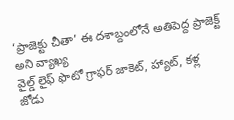‘ప్రాజెక్టు చీతా’ ఈ దశాబ్దంలోనే అతిపెద్ద ప్రాజెక్ట్ అని వ్యాఖ్య
వైల్డ్ లైఫ్ ఫొటో గ్రాఫర్ జాకెట్, హ్యాట్, కళ్ల జోడు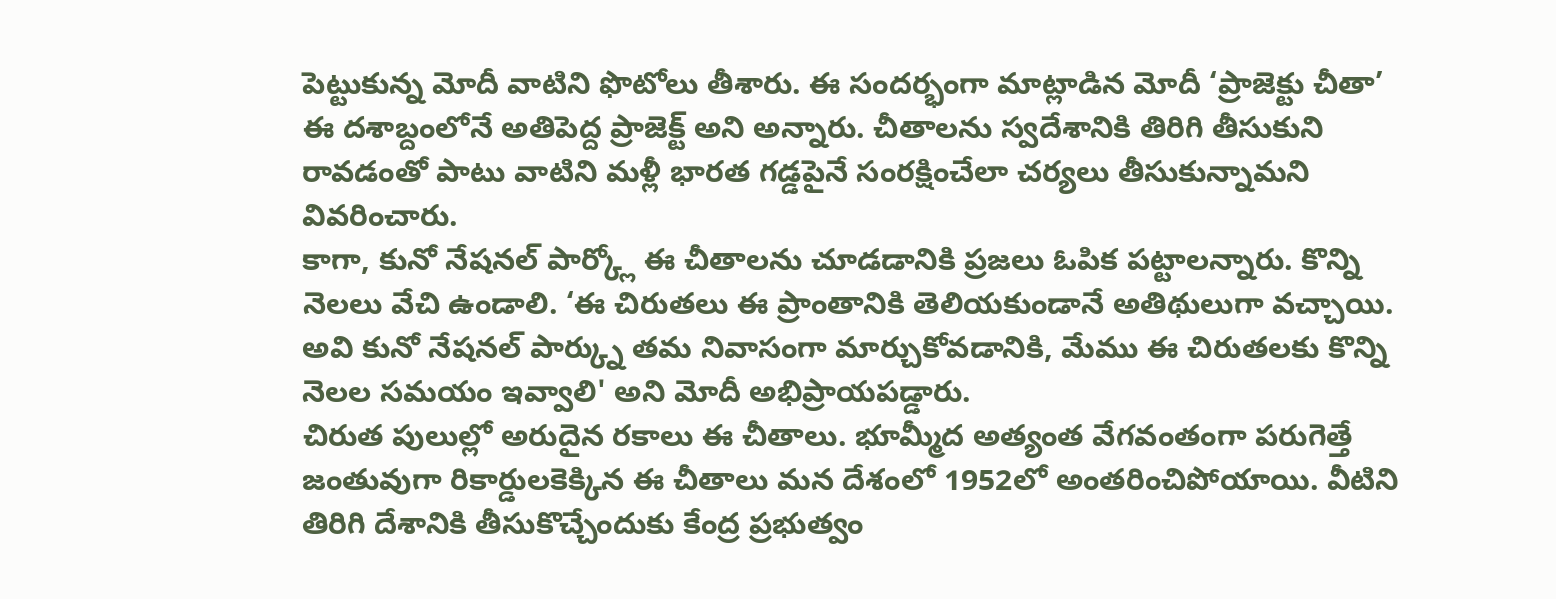పెట్టుకున్న మోదీ వాటిని ఫొటోలు తీశారు. ఈ సందర్భంగా మాట్లాడిన మోదీ ‘ప్రాజెక్టు చీతా’ ఈ దశాబ్దంలోనే అతిపెద్ద ప్రాజెక్ట్ అని అన్నారు. చీతాలను స్వదేశానికి తిరిగి తీసుకుని రావడంతో పాటు వాటిని మళ్లీ భారత గడ్డపైనే సంరక్షించేలా చర్యలు తీసుకున్నామని వివరించారు.
కాగా, కునో నేషనల్ పార్క్లో ఈ చీతాలను చూడడానికి ప్రజలు ఓపిక పట్టాలన్నారు. కొన్ని నెలలు వేచి ఉండాలి. ‘ఈ చిరుతలు ఈ ప్రాంతానికి తెలియకుండానే అతిథులుగా వచ్చాయి. అవి కునో నేషనల్ పార్క్ను తమ నివాసంగా మార్చుకోవడానికి, మేము ఈ చిరుతలకు కొన్ని నెలల సమయం ఇవ్వాలి' అని మోదీ అభిప్రాయపడ్డారు.
చిరుత పులుల్లో అరుదైన రకాలు ఈ చీతాలు. భూమ్మీద అత్యంత వేగవంతంగా పరుగెత్తే జంతువుగా రికార్డులకెక్కిన ఈ చీతాలు మన దేశంలో 1952లో అంతరించిపోయాయి. వీటిని తిరిగి దేశానికి తీసుకొచ్చేందుకు కేంద్ర ప్రభుత్వం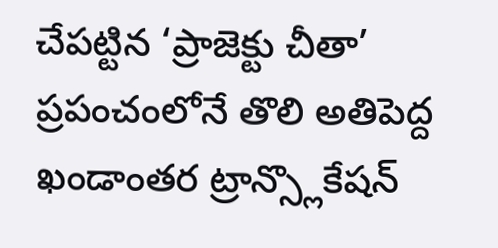చేపట్టిన ‘ప్రాజెక్టు చీతా’ ప్రపంచంలోనే తొలి అతిపెద్ద ఖండాంతర ట్రాన్స్లొకేషన్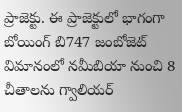ప్రాజెక్టు. ఈ ప్రాజెక్టులో భాగంగా బోయింగ్ బి747 జంబోజెట్ విమానంలో నమీబియా నుంచి 8 చీతాలను గ్వాలియర్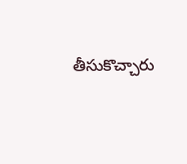తీసుకొచ్చారు